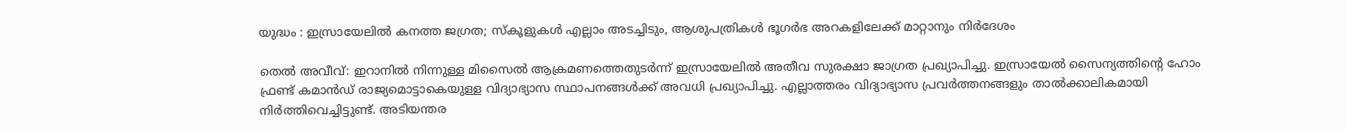യുദ്ധം : ഇസ്രായേലിൽ കനത്ത ജഗ്രത; സ്കൂളുകൾ എല്ലാം അടച്ചിടും, ആശുപത്രികൾ ഭൂഗർഭ അറകളിലേക്ക് മാറ്റാനും നിര്‍ദേശം

തെല്‍ അവീവ്: ഇറാനിൽ നിന്നുള്ള മിസൈൽ ആക്രമണത്തെതുടര്‍ന്ന് ഇസ്രായേലിൽ അതീവ സുരക്ഷാ ജാഗ്രത പ്രഖ്യാപിച്ചു. ഇസ്രായേൽ സൈന്യത്തിന്റെ ഹോം ഫ്രണ്ട് കമാൻഡ് രാജ്യമൊട്ടാകെയുള്ള വിദ്യാഭ്യാസ സ്ഥാപനങ്ങൾക്ക് അവധി പ്രഖ്യാപിച്ചു. എല്ലാത്തരം വിദ്യാഭ്യാസ പ്രവർത്തനങ്ങളും താൽക്കാലികമായി നിര്‍ത്തിവെച്ചിട്ടുണ്ട്. അടിയന്തര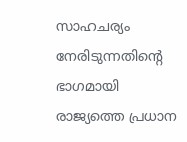സാഹചര്യം നേരിടുന്നതിന്റെ ഭാഗമായി രാജ്യത്തെ പ്രധാന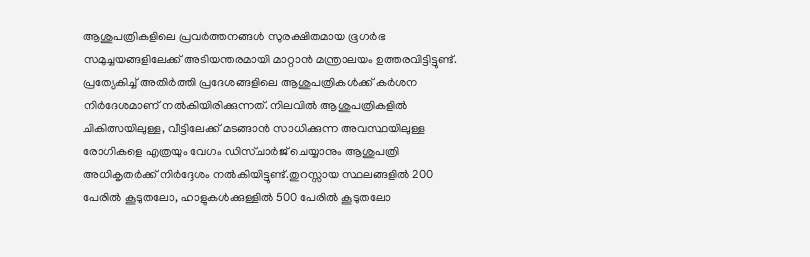ആശുപത്രികളിലെ പ്രവർത്തനങ്ങൾ സുരക്ഷിതമായ ഭൂഗർഭ സമുച്ചയങ്ങളിലേക്ക് അടിയന്തരമായി മാറ്റാൻ മന്ത്രാലയം ഉത്തരവിട്ടിട്ടുണ്ട്. പ്രത്യേകിച്ച് അതിർത്തി പ്രദേശങ്ങളിലെ ആശുപത്രികൾക്ക് കർശന നിർദേശമാണ് നൽകിയിരിക്കുന്നത്. നിലവിൽ ആശുപത്രികളിൽ ചികിത്സയിലുള്ള, വീട്ടിലേക്ക് മടങ്ങാൻ സാധിക്കുന്ന അവസ്ഥയിലുള്ള രോഗികളെ എത്രയും വേഗം ഡിസ്ചാർജ് ചെയ്യാനും ആശുപത്രി അധികൃതർക്ക് നിർദ്ദേശം നൽകിയിട്ടുണ്ട്.തുറസ്സായ സ്ഥലങ്ങളിൽ 200 പേരിൽ കൂടുതലോ, ഹാളുകൾക്കുള്ളിൽ 500 പേരിൽ കൂടുതലോ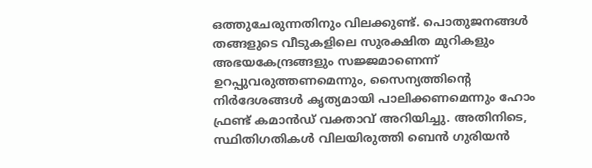ഒത്തുചേരുന്നതിനും വിലക്കുണ്ട്. പൊതുജനങ്ങൾ തങ്ങളുടെ വീടുകളിലെ സുരക്ഷിത മുറികളും അഭയകേന്ദ്രങ്ങളും സജ്ജമാണെന്ന് ഉറപ്പുവരുത്തണമെന്നും, സൈന്യത്തിന്റെ നിർദേശങ്ങൾ കൃത്യമായി പാലിക്കണമെന്നും ഹോം ഫ്രണ്ട് കമാൻഡ് വക്താവ് അറിയിച്ചു. അതിനിടെ, സ്ഥിതിഗതികൾ വിലയിരുത്തി ബെൻ ഗുരിയൻ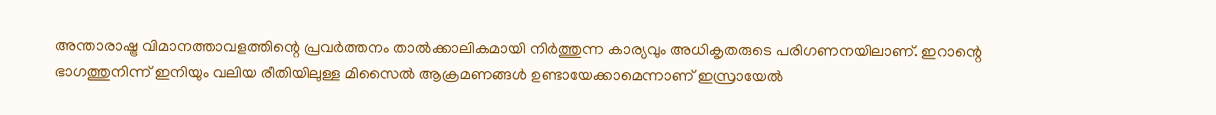അന്താരാഷ്ട്ര വിമാനത്താവളത്തിന്റെ പ്രവർത്തനം താൽക്കാലികമായി നിർത്തുന്ന കാര്യവും അധികൃതരുടെ പരിഗണനയിലാണ്. ഇറാന്റെ ഭാഗത്തുനിന്ന് ഇനിയും വലിയ രീതിയിലുള്ള മിസൈൽ ആക്രമണങ്ങൾ ഉണ്ടായേക്കാമെന്നാണ് ഇസ്രായേൽ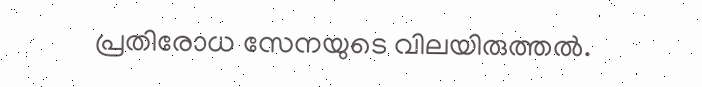പ്രതിരോധ സേനയുടെ വിലയിരുത്തൽ.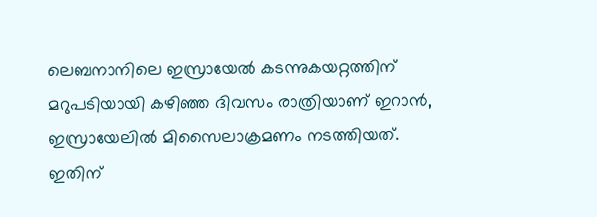ലെബനാനിലെ ഇസ്രായേൽ കടന്നുകയറ്റത്തിന് മറുപടിയായി കഴിഞ്ഞ ദിവസം രാത്രിയാണ് ഇറാൻ, ഇസ്രായേലില്‍ മിസൈലാക്രമണം നടത്തിയത്. ഇതിന്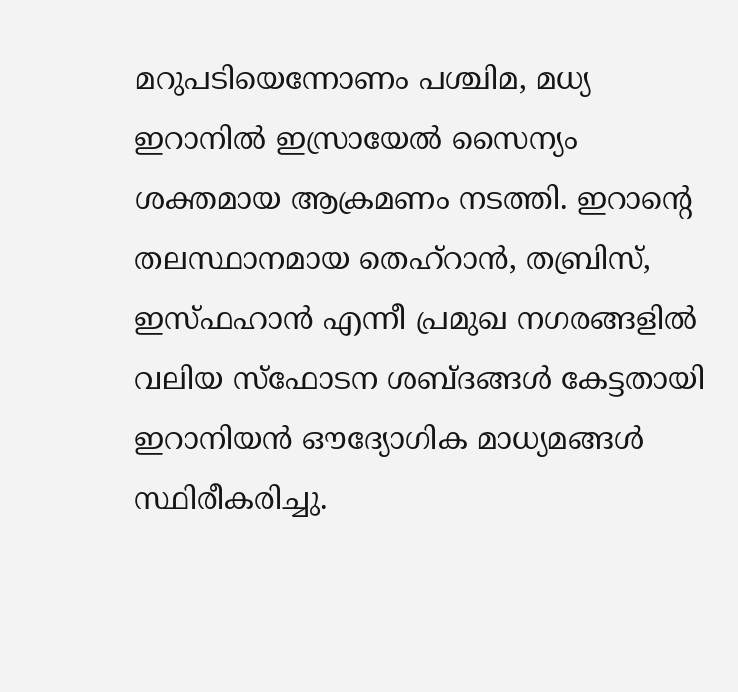മറുപടിയെന്നോണം പശ്ചിമ, മധ്യ ഇറാനില്‍ ഇസ്രായേൽ സൈന്യം ശക്തമായ ആക്രമണം നടത്തി. ഇറാന്റെ തലസ്ഥാനമായ തെഹ്റാന്‍, തബ്രിസ്, ഇസ്ഫഹാൻ എന്നീ പ്രമുഖ നഗരങ്ങളിൽ വലിയ സ്ഫോടന ശബ്ദങ്ങൾ കേട്ടതായി ഇറാനിയൻ ഔദ്യോഗിക മാധ്യമങ്ങൾ സ്ഥിരീകരിച്ചു.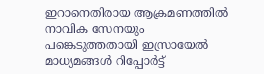ഇറാനെതിരായ ആക്രമണത്തിൽ നാവിക സേനയും പങ്കെടുത്തതായി ഇസ്രായേൽ മാധ്യമങ്ങൾ റിപ്പോര്‍ട്ട്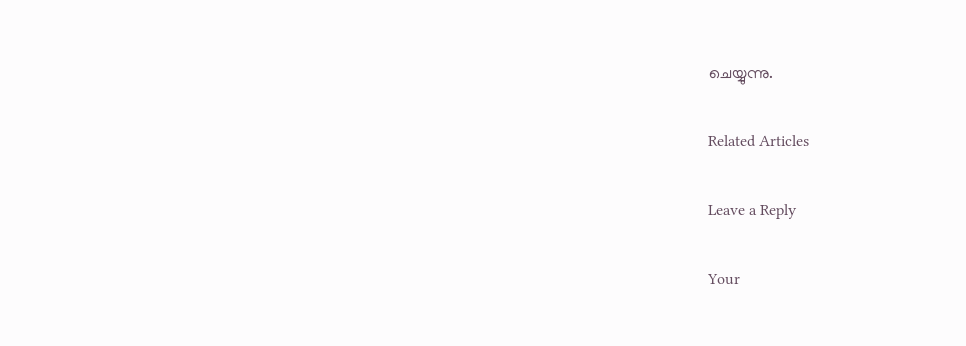ചെയ്യുന്നു.

Related Articles

Leave a Reply

Your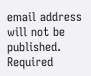email address will not be published. Required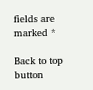fields are marked *

Back to top button